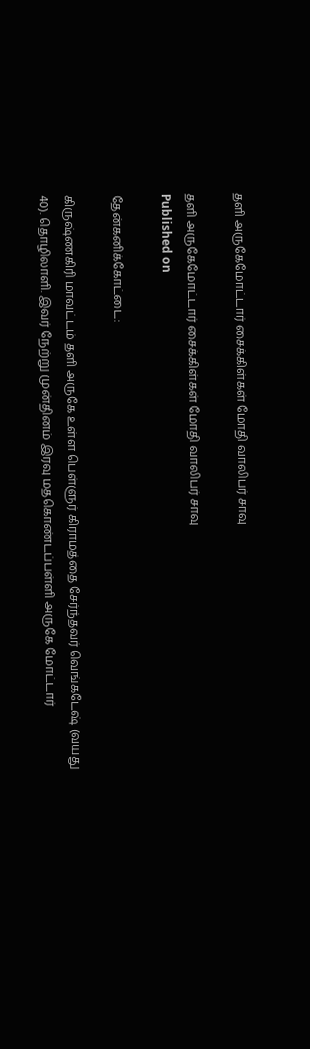தளி அருகேமோட்டார் சைக்கிள்கள் மோதி வாலிபர் சாவு

தளி அருகேமோட்டார் சைக்கிள்கள் மோதி வாலிபர் சாவு
Published on

தேன்கனிக்கோட்டை:

கிருஷ்ணகிரி மாவட்டம் தளி அருகே உள்ள பெள்ளுர் கிராமத்தை சேர்ந்தவர் வெங்கடேஷ் (வயது 40). தொழிலாளி. இவர் நேற்று முன்தினம் இரவு மதகொண்டப்பள்ளி அருகே மோட்டார்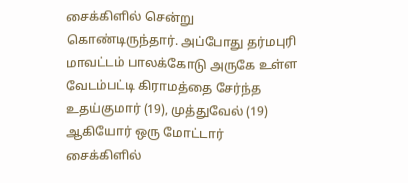சைக்கிளில் சென்று கொண்டிருந்தார். அப்போது தர்மபுரி மாவட்டம் பாலக்கோடு அருகே உள்ள வேடம்பட்டி கிராமத்தை சேர்ந்த உதய்குமார் (19), முத்துவேல் (19) ஆகியோர் ஒரு மோட்டார் சைக்கிளில்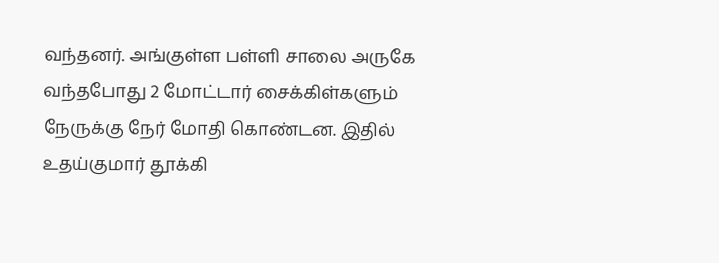வந்தனர். அங்குள்ள பள்ளி சாலை அருகே வந்தபோது 2 மோட்டார் சைக்கிள்களும் நேருக்கு நேர் மோதி கொண்டன. இதில் உதய்குமார் தூக்கி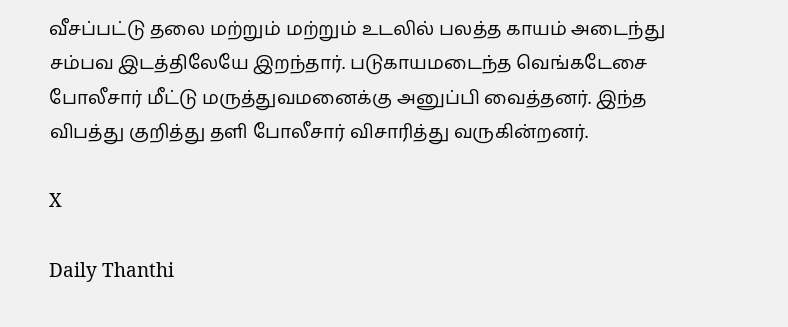வீசப்பட்டு தலை மற்றும் மற்றும் உடலில் பலத்த காயம் அடைந்து சம்பவ இடத்திலேயே இறந்தார். படுகாயமடைந்த வெங்கடேசை போலீசார் மீட்டு மருத்துவமனைக்கு அனுப்பி வைத்தனர். இந்த விபத்து குறித்து தளி போலீசார் விசாரித்து வருகின்றனர்.

X

Daily Thanthi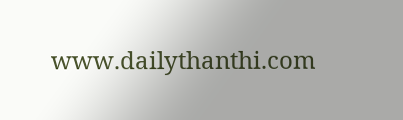www.dailythanthi.com